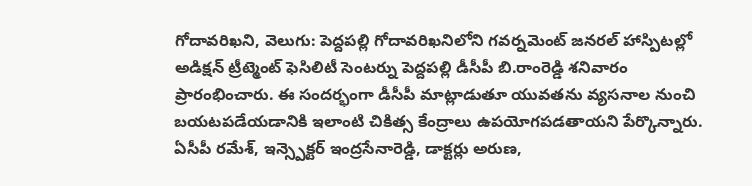గోదావరిఖని, వెలుగు: పెద్దపల్లి గోదావరిఖనిలోని గవర్నమెంట్ జనరల్ హాస్పిటల్లో అడిక్షన్ ట్రీట్మెంట్ ఫెసిలిటీ సెంటర్ను పెద్దపల్లి డీసీపీ బి.రాంరెడ్డి శనివారం ప్రారంభించారు. ఈ సందర్భంగా డీసీపీ మాట్లాడుతూ యువతను వ్యసనాల నుంచి బయటపడేయడానికి ఇలాంటి చికిత్స కేంద్రాలు ఉపయోగపడతాయని పేర్కొన్నారు. ఏసీపీ రమేశ్, ఇన్స్పెక్టర్ ఇంద్రసేనారెడ్డి, డాక్టర్లు అరుణ,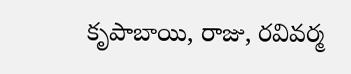కృపాబాయి, రాజు, రవివర్మ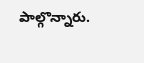పాల్గొన్నారు.